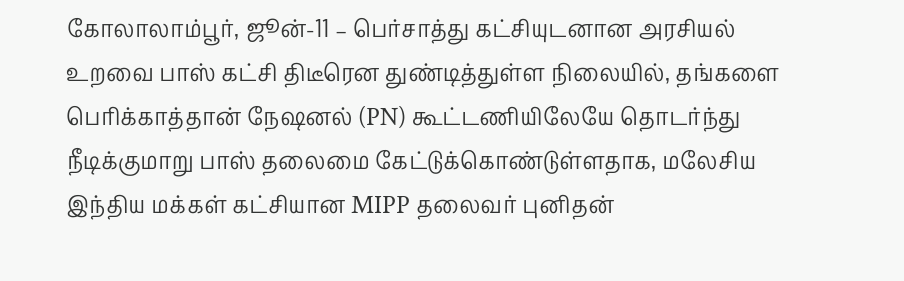கோலாலாம்பூர், ஜூன்-11 – பெர்சாத்து கட்சியுடனான அரசியல் உறவை பாஸ் கட்சி திடீரென துண்டித்துள்ள நிலையில், தங்களை பெரிக்காத்தான் நேஷனல் (PN) கூட்டணியிலேயே தொடர்ந்து நீடிக்குமாறு பாஸ் தலைமை கேட்டுக்கொண்டுள்ளதாக, மலேசிய இந்திய மக்கள் கட்சியான MIPP தலைவர் புனிதன்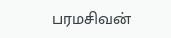பரமசிவன்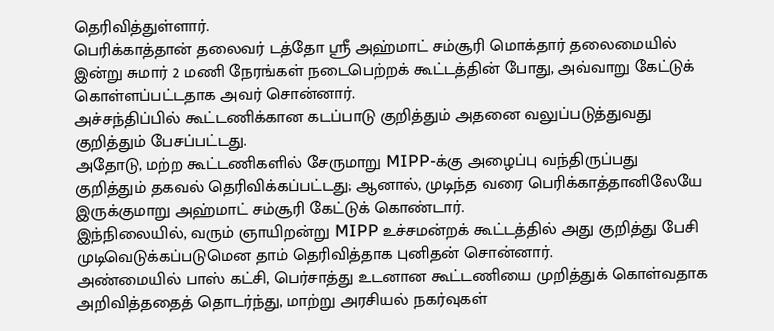தெரிவித்துள்ளார்.
பெரிக்காத்தான் தலைவர் டத்தோ ஸ்ரீ அஹ்மாட் சம்சூரி மொக்தார் தலைமையில் இன்று சுமார் 2 மணி நேரங்கள் நடைபெற்றக் கூட்டத்தின் போது, அவ்வாறு கேட்டுக் கொள்ளப்பட்டதாக அவர் சொன்னார்.
அச்சந்திப்பில் கூட்டணிக்கான கடப்பாடு குறித்தும் அதனை வலுப்படுத்துவது குறித்தும் பேசப்பட்டது.
அதோடு, மற்ற கூட்டணிகளில் சேருமாறு MIPP-க்கு அழைப்பு வந்திருப்பது குறித்தும் தகவல் தெரிவிக்கப்பட்டது; ஆனால், முடிந்த வரை பெரிக்காத்தானிலேயே இருக்குமாறு அஹ்மாட் சம்சூரி கேட்டுக் கொண்டார்.
இந்நிலையில், வரும் ஞாயிறன்று MIPP உச்சமன்றக் கூட்டத்தில் அது குறித்து பேசி முடிவெடுக்கப்படுமென தாம் தெரிவித்தாக புனிதன் சொன்னார்.
அண்மையில் பாஸ் கட்சி, பெர்சாத்து உடனான கூட்டணியை முறித்துக் கொள்வதாக அறிவித்ததைத் தொடர்ந்து, மாற்று அரசியல் நகர்வுகள்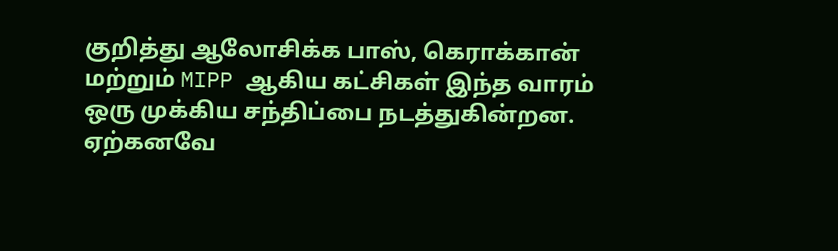குறித்து ஆலோசிக்க பாஸ், கெராக்கான் மற்றும் MIPP ஆகிய கட்சிகள் இந்த வாரம் ஒரு முக்கிய சந்திப்பை நடத்துகின்றன.
ஏற்கனவே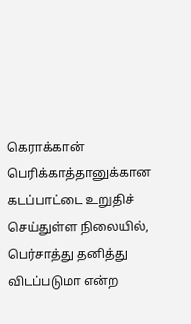கெராக்கான் பெரிக்காத்தானுக்கான கடப்பாட்டை உறுதிச் செய்துள்ள நிலையில், பெர்சாத்து தனித்து விடப்படுமா என்ற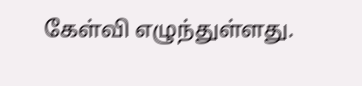கேள்வி எழுந்துள்ளது.